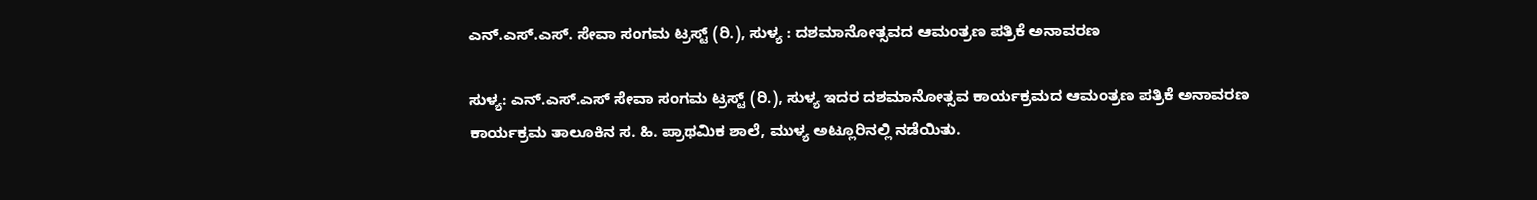ಎನ್.ಎಸ್.ಎಸ್. ಸೇವಾ ಸಂಗಮ ಟ್ರಸ್ಟ್ (ರಿ.), ಸುಳ್ಯ : ದಶಮಾನೋತ್ಸವದ ಆಮಂತ್ರಣ ಪತ್ರಿಕೆ ಅನಾವರಣ

ಸುಳ್ಯ: ಎನ್.ಎಸ್.ಎಸ್ ಸೇವಾ ಸಂಗಮ ಟ್ರಸ್ಟ್ (ರಿ.), ಸುಳ್ಯ ಇದರ ದಶಮಾನೋತ್ಸವ ಕಾರ್ಯಕ್ರಮದ ಆಮಂತ್ರಣ ಪತ್ರಿಕೆ ಅನಾವರಣ ಕಾರ್ಯಕ್ರಮ ತಾಲೂಕಿನ ಸ. ಹಿ. ಪ್ರಾಥಮಿಕ ಶಾಲೆ, ಮುಳ್ಯ ಅಟ್ಲೂರಿನಲ್ಲಿ ನಡೆಯಿತು.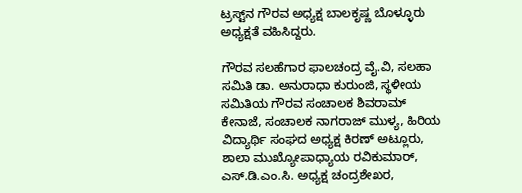ಟ್ರಸ್ಟ್‌ನ ಗೌರವ ಅಧ್ಯಕ್ಷ ಬಾಲಕೃಷ್ಣ ಬೊಳ್ಳೂರು ಅಧ್ಯಕ್ಷತೆ ವಹಿಸಿದ್ದರು.

ಗೌರವ ಸಲಹೆಗಾರ ಫಾಲಚಂದ್ರ ವೈ.ವಿ, ಸಲಹಾ ಸಮಿತಿ ಡಾ. ಅನುರಾಧಾ ಕುರುಂಜಿ, ಸ್ಥಳೀಯ ಸಮಿತಿಯ ಗೌರವ ಸಂಚಾಲಕ ಶಿವರಾಮ್ ಕೇನಾಜೆ, ಸಂಚಾಲಕ ನಾಗರಾಜ್ ಮುಳ್ಯ, ಹಿರಿಯ ವಿದ್ಯಾರ್ಥಿ ಸಂಘದ ಅಧ್ಯಕ್ಷ ಕಿರಣ್ ಅಟ್ಲೂರು, ಶಾಲಾ ಮುಖ್ಯೋಪಾಧ್ಯಾಯ ರವಿಕುಮಾರ್, ಎಸ್.ಡಿ.ಎಂ.ಸಿ. ಅಧ್ಯಕ್ಷ ಚಂದ್ರಶೇಖರ,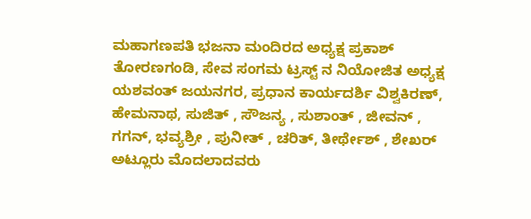ಮಹಾಗಣಪತಿ ಭಜನಾ ಮಂದಿರದ ಅಧ್ಯಕ್ಷ ಪ್ರಕಾಶ್ ತೋರಣಗಂಡಿ, ಸೇವ ಸಂಗಮ ಟ್ರಸ್ಟ್ ನ ನಿಯೋಜಿತ ಅಧ್ಯಕ್ಷ ಯಶವಂತ್ ಜಯನಗರ, ಪ್ರಧಾನ ಕಾರ್ಯದರ್ಶಿ ವಿಶ್ವಕಿರಣ್, ಹೇಮನಾಥ, ಸುಜಿತ್ , ಸೌಜನ್ಯ , ಸುಶಾಂತ್ , ಜೀವನ್ , ಗಗನ್, ಭವ್ಯಶ್ರೀ , ಪುನೀತ್ , ಚರಿತ್, ತೀರ್ಥೇಶ್ , ಶೇಖರ್ ಅಟ್ಲೂರು ಮೊದಲಾದವರು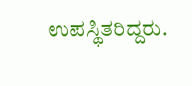ಉಪಸ್ಥಿತರಿದ್ದರು.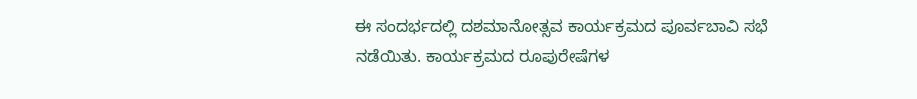ಈ ಸಂದರ್ಭದಲ್ಲಿ ದಶಮಾನೋತ್ಸವ ಕಾರ್ಯಕ್ರಮದ ಪೂರ್ವಬಾವಿ ಸಭೆ ನಡೆಯಿತು. ಕಾರ್ಯಕ್ರಮದ ರೂಪುರೇಷೆಗಳ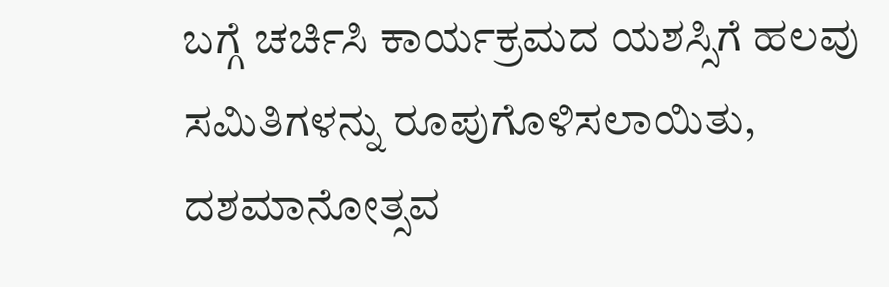ಬಗ್ಗೆ ಚರ್ಚಿಸಿ ಕಾರ್ಯಕ್ರಮದ ಯಶಸ್ಸಿಗೆ ಹಲವು ಸಮಿತಿಗಳನ್ನು ರೂಪುಗೊಳಿಸಲಾಯಿತು, ದಶಮಾನೋತ್ಸವ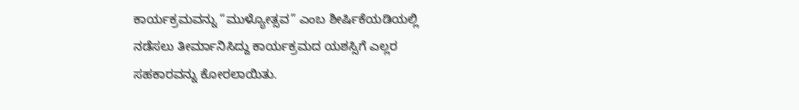ಕಾರ್ಯಕ್ರಮವನ್ನು “ಮುಳ್ಯೋತ್ಸವ” ಎಂಬ ಶೀರ್ಷಿಕೆಯಡಿಯಲ್ಲಿ ನಡೆಸಲು ತೀರ್ಮಾನಿಸಿದ್ದು ಕಾರ್ಯಕ್ರಮದ ಯಶಸ್ಸಿಗೆ ಎಲ್ಲರ ಸಹಕಾರವನ್ನು ಕೋರಲಾಯಿತು.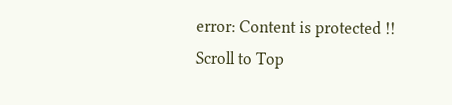error: Content is protected !!
Scroll to Top